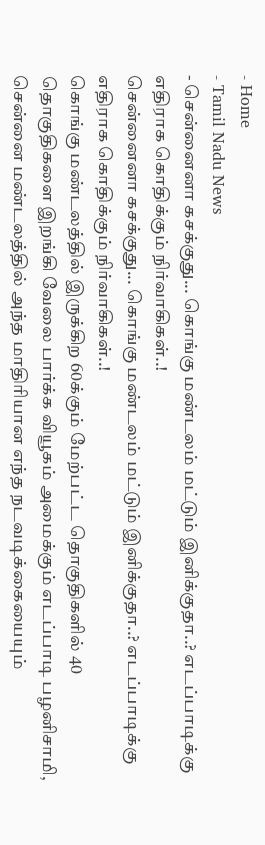- Home
- Tamil Nadu News
- சென்னைனா கசக்குது... கொங்கு மண்டலம் மட்டும் இனிக்குதா..? எடப்பாடிக்கு எதிராக கொதிக்கும் நிர்வாகிகள்..!
சென்னைனா கசக்குது... கொங்கு மண்டலம் மட்டும் இனிக்குதா..? எடப்பாடிக்கு எதிராக கொதிக்கும் நிர்வாகிகள்..!
கொங்கு மண்டலத்தில் இருக்கிற 60க்கும் மேற்பட்ட தொகுதிகளில் 40 தொகுதிகளை இறங்கி வேலை பார்க்க வியூகம் அமைக்கும் எடப்பாடி பழனிசாமி, சென்னை மண்டலத்தில் அந்த மாதிரியான எந்த நடவடிக்கையையும்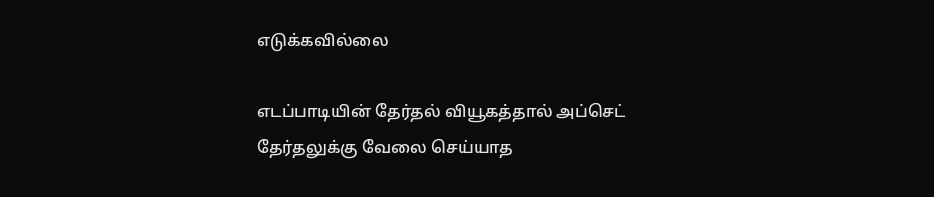எடுக்கவில்லை

எடப்பாடியின் தேர்தல் வியூகத்தால் அப்செட்
தேர்தலுக்கு வேலை செய்யாத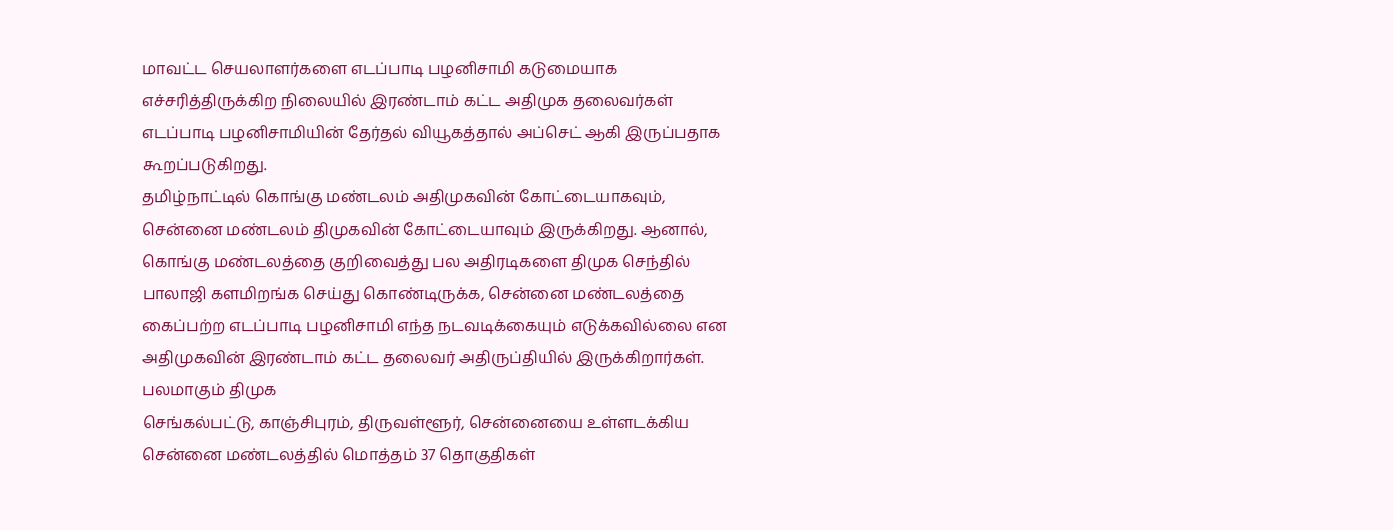மாவட்ட செயலாளர்களை எடப்பாடி பழனிசாமி கடுமையாக எச்சரித்திருக்கிற நிலையில் இரண்டாம் கட்ட அதிமுக தலைவர்கள் எடப்பாடி பழனிசாமியின் தேர்தல் வியூகத்தால் அப்செட் ஆகி இருப்பதாக கூறப்படுகிறது.
தமிழ்நாட்டில் கொங்கு மண்டலம் அதிமுகவின் கோட்டையாகவும், சென்னை மண்டலம் திமுகவின் கோட்டையாவும் இருக்கிறது. ஆனால், கொங்கு மண்டலத்தை குறிவைத்து பல அதிரடிகளை திமுக செந்தில் பாலாஜி களமிறங்க செய்து கொண்டிருக்க, சென்னை மண்டலத்தை கைப்பற்ற எடப்பாடி பழனிசாமி எந்த நடவடிக்கையும் எடுக்கவில்லை என அதிமுகவின் இரண்டாம் கட்ட தலைவர் அதிருப்தியில் இருக்கிறார்கள்.
பலமாகும் திமுக
செங்கல்பட்டு, காஞ்சிபுரம், திருவள்ளூர், சென்னையை உள்ளடக்கிய சென்னை மண்டலத்தில் மொத்தம் 37 தொகுதிகள்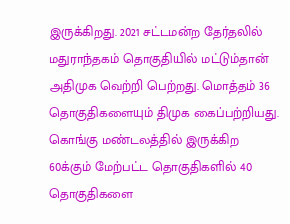இருக்கிறது. 2021 சட்டமன்ற தேர்தலில் மதுராந்தகம் தொகுதியில் மட்டும்தான் அதிமுக வெற்றி பெற்றது. மொத்தம் 36 தொகுதிகளையும் திமுக கைப்பற்றியது.
கொங்கு மண்டலத்தில் இருக்கிற 60க்கும் மேற்பட்ட தொகுதிகளில் 40 தொகுதிகளை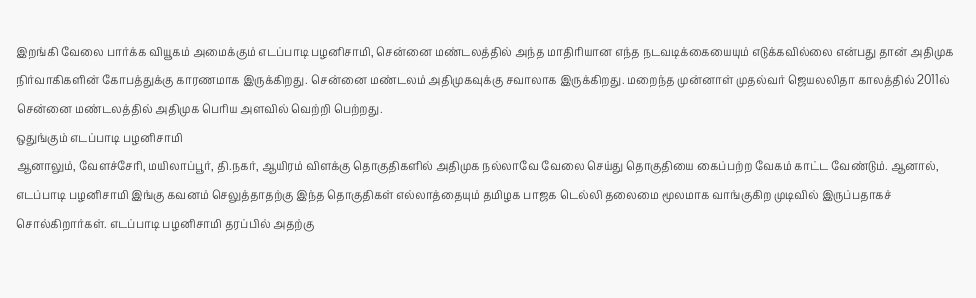இறங்கி வேலை பார்க்க வியூகம் அமைக்கும் எடப்பாடி பழனிசாமி, சென்னை மண்டலத்தில் அந்த மாதிரியான எந்த நடவடிக்கையையும் எடுக்கவில்லை என்பது தான் அதிமுக நிர்வாகிகளின் கோபத்துக்கு காரணமாக இருக்கிறது. சென்னை மண்டலம் அதிமுகவுக்கு சவாலாக இருக்கிறது. மறைந்த முன்னாள் முதல்வர் ஜெயலலிதா காலத்தில் 2011ல் சென்னை மண்டலத்தில் அதிமுக பெரிய அளவில் வெற்றி பெற்றது.
ஒதுங்கும் எடப்பாடி பழனிசாமி
ஆனாலும், வேளச்சேரி, மயிலாப்பூர், தி.நகர், ஆயிரம் விளக்கு தொகுதிகளில் அதிமுக நல்லாவே வேலை செய்து தொகுதியை கைப்பற்ற வேகம் காட்ட வேண்டும். ஆனால், எடப்பாடி பழனிசாமி இங்கு கவனம் செலுத்தாதற்கு இந்த தொகுதிகள் எல்லாத்தையும் தமிழக பாஜக டெல்லி தலைமை மூலமாக வாங்குகிற முடிவில் இருப்பதாகச் சொல்கிறார்கள். எடப்பாடி பழனிசாமி தரப்பில் அதற்கு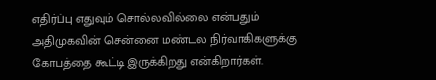எதிர்ப்பு எதுவும் சொல்லவில்லை என்பதும் அதிமுகவின் சென்னை மண்டல நிர்வாகிகளுக்கு கோபத்தை கூட்டி இருக்கிறது என்கிறார்கள்.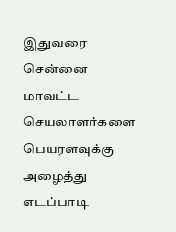இதுவரை சென்னை மாவட்ட செயலாளர்களை பெயரளவுக்கு அழைத்து எடப்பாடி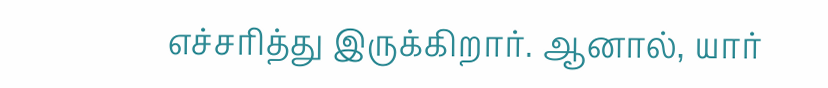எச்சரித்து இருக்கிறார். ஆனால், யார்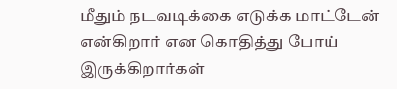மீதும் நடவடிக்கை எடுக்க மாட்டேன் என்கிறார் என கொதித்து போய் இருக்கிறார்கள்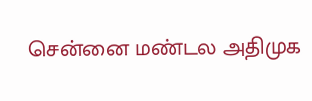சென்னை மண்டல அதிமுக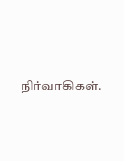நிர்வாகிகள்.